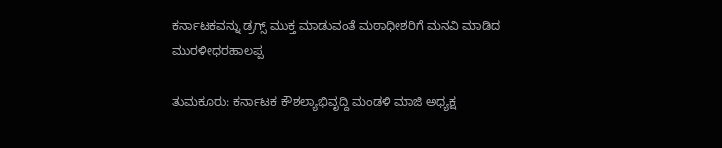ಕರ್ನಾಟಕವನ್ನು ಡ್ರಗ್ಸ್ ಮುಕ್ತ ಮಾಡುವಂತೆ ಮಠಾಧೀಶರಿಗೆ ಮನವಿ ಮಾಡಿದ ಮುರಳೀಧರಹಾಲಪ್ಪ

ತುಮಕೂರು: ಕರ್ನಾಟಕ ಕೌಶಲ್ಯಾಭಿವೃದ್ದಿ ಮಂಡಳಿ ಮಾಜಿ ಅಧ್ಯಕ್ಷ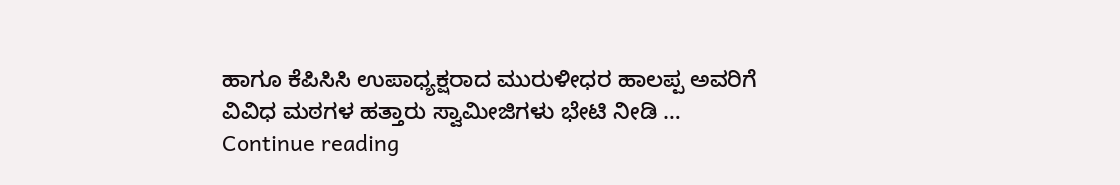ಹಾಗೂ ಕೆಪಿಸಿಸಿ ಉಪಾಧ್ಯಕ್ಷರಾದ ಮುರುಳೀಧರ ಹಾಲಪ್ಪ ಅವರಿಗೆ ವಿವಿಧ ಮಠಗಳ ಹತ್ತಾರು ಸ್ವಾಮೀಜಿಗಳು ಭೇಟಿ ನೀಡಿ … Continue reading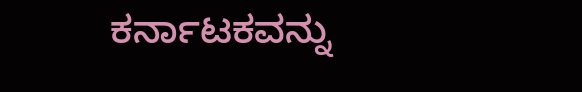ಕರ್ನಾಟಕವನ್ನು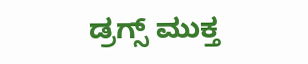ಡ್ರಗ್ಸ್ ಮುಕ್ತ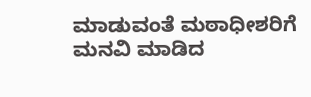ಮಾಡುವಂತೆ ಮಠಾಧೀಶರಿಗೆ ಮನವಿ ಮಾಡಿದ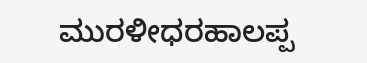ಮುರಳೀಧರಹಾಲಪ್ಪ